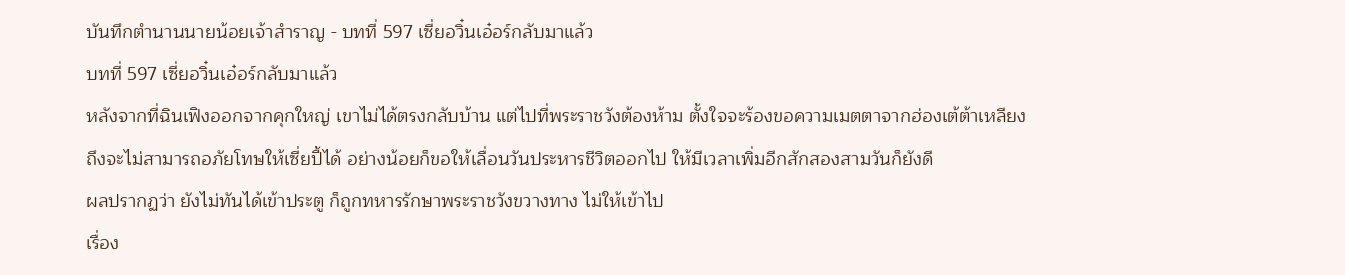บันทึกตำนานนายน้อยเจ้าสำราญ - บทที่ 597 เซี่ยอวิ๋นเอ๋อร์กลับมาแล้ว
บทที่ 597 เซี่ยอวิ๋นเอ๋อร์กลับมาแล้ว
หลังจากที่ฉินเฟิงออกจากคุกใหญ่ เขาไม่ได้ตรงกลับบ้าน แต่ไปที่พระราชวังต้องห้าม ตั้งใจจะร้องขอความเมตตาจากฮ่องเต้ต้าเหลียง
ถึงจะไม่สามารถอภัยโทษให้เซี่ยปี้ได้ อย่างน้อยก็ขอให้เลื่อนวันประหารชีวิตออกไป ให้มีเวลาเพิ่มอีกสักสองสามวันก็ยังดี
ผลปรากฏว่า ยังไม่ทันได้เข้าประตู ก็ถูกทหารรักษาพระราชวังขวางทาง ไม่ให้เข้าไป
เรื่อง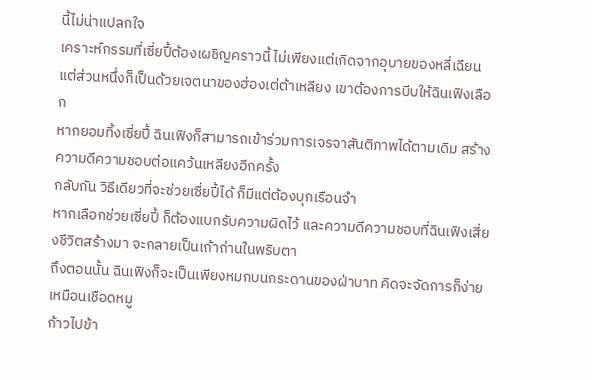นี้ไม่น่าแปลกใจ
เคราะห์กรรมที่เซี่ยปี้ต้องเผชิญคราวนี้ ไม่เพียงแต่เกิดจากอุบายของหลี่เฉียน แต่ส่วนหนึ่งก็เป็นด้วยเจตนาของฮ่องเต่ต้าเหลียง เขาต้องการบีบให้ฉินเฟิงเลือก
หากยอมทิ้งเซี่ยปี้ ฉินเฟิงก็สามารถเข้าร่วมการเจรจาสันติภาพได้ตามเดิม สร้างความดีความชอบต่อแคว้นเหลียงอีกครั้ง
กลับกัน วิธีเดียวที่จะช่วยเซี่ยปี้ได้ ก็มีแต่ต้องบุกเรือนจำ
หากเลือกช่วยเซี่ยปี้ ก็ต้องแบกรับความผิดไว้ และความดีความชอบที่ฉินเฟิงเสี่ยงชีวิตสร้างมา จะกลายเป็นเถ้าถ่านในพริบตา
ถึงตอนนั้น ฉินเฟิงก็จะเป็นเพียงหมกบนกระดานของฝ่าบาท คิดจะจัดการก็ง่ายเหมือนเชือดหมู
ก้าวไปข้า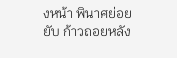งหน้า พินาศย่อยยับ ก้าวถอยหลัง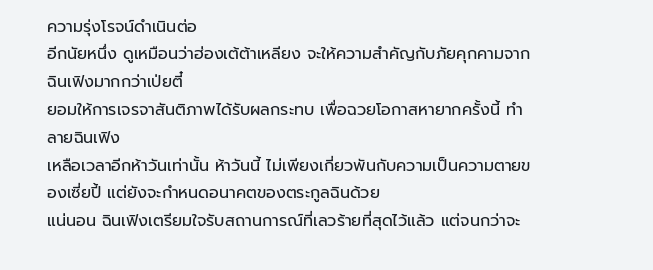ความรุ่งโรจน์ดำเนินต่อ
อีกนัยหนึ่ง ดูเหมือนว่าฮ่องเต้ต้าเหลียง จะให้ความสำคัญกับภัยคุกคามจากฉินเฟิงมากกว่าเป่ยตี๋
ยอมให้การเจรจาสันติภาพได้รับผลกระทบ เพื่อฉวยโอกาสหายากครั้งนี้ ทำลายฉินเฟิง
เหลือเวลาอีกห้าวันเท่านั้น ห้าวันนี้ ไม่เพียงเกี่ยวพันกับความเป็นความตายของเซี่ยปี้ แต่ยังจะกำหนดอนาคตของตระกูลฉินด้วย
แน่นอน ฉินเฟิงเตรียมใจรับสถานการณ์ที่เลวร้ายที่สุดไว้แล้ว แต่จนกว่าจะ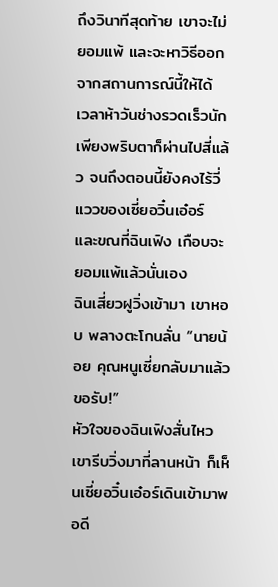ถึงวินาทีสุดท้าย เขาจะไม่ยอมแพ้ และจะหาวิธีออกจากสถานการณ์นี้ให้ได้
เวลาห้าวันช่างรวดเร็วนัก
เพียงพริบตาก็ผ่านไปสี่แล้ว จนถึงตอนนี้ยังคงไร้วี่แววของเซี่ยอวิ๋นเอ๋อร์ และขณที่ฉินเฟิง เกือบจะยอมแพ้แล้วนั่นเอง
ฉินเสี่ยวฝูวิ่งเข้ามา เขาหอบ พลางตะโกนลั่น “นายน้อย คุณหนูเซี่ยกลับมาแล้วขอรับ!”
หัวใจของฉินเฟิงสั่นไหว เขารีบวิ่งมาที่ลานหน้า ก็เห็นเซี่ยอวิ๋นเอ๋อร์เดินเข้ามาพอดี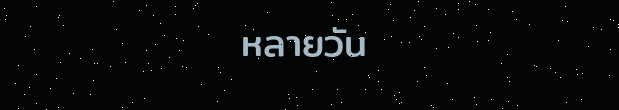หลายวัน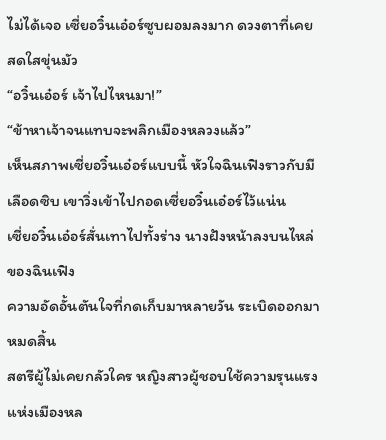ไม่ได้เจอ เซี่ยอวิ๋นเอ๋อร์ซูบผอมลงมาก ดวงตาที่เคยสดใสขุ่นมัว
“อวิ๋นเอ๋อร์ เจ้าไปไหนมา!”
“ข้าหาเจ้าจนแทบจะพลิกเมืองหลวงแล้ว”
เห็นสภาพเซี่ยอวิ๋นเอ๋อร์แบบนี้ หัวใจฉินเฟิงราวกับมีเลือดซิบ เขาวิ่งเข้าไปกอดเซี่ยอวิ๋นเอ๋อร์ไว้แน่น
เซี่ยอวิ๋นเอ๋อร์สั่นเทาไปทั้งร่าง นางฝังหน้าลงบนไหล่ของฉินเฟิง
ความอัดอั้นตันใจที่กดเก็บมาหลายวัน ระเบิดออกมาหมดสิ้น
สตรีผู้ไม่เคยกลัวใคร หญิงสาวผู้ชอบใช้ความรุนแรงแห่งเมืองหล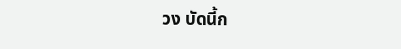วง บัดนี้ก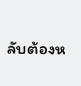ลับต้องห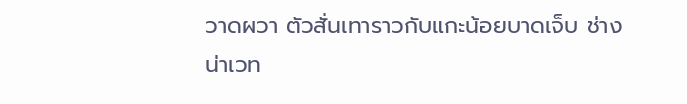วาดผวา ตัวสั่นเทาราวกับแกะน้อยบาดเจ็บ ช่างน่าเวท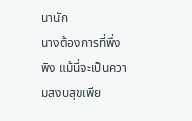นานัก
นางต้องการที่พึ่งพิง แม้นี่จะเป็นความสงบสุขเพีย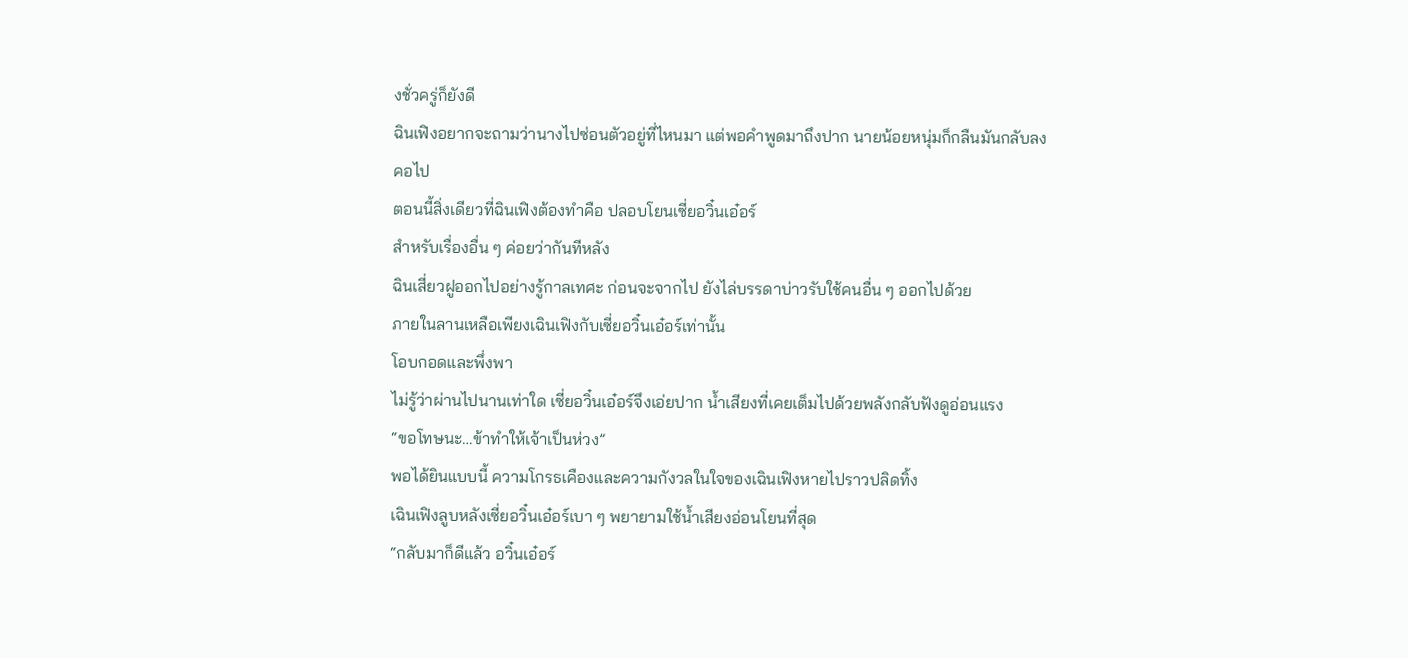งชั่วครู่ก็ยังดี
ฉินเฟิงอยากจะถามว่านางไปซ่อนตัวอยู่ที่ไหนมา แต่พอคำพูดมาถึงปาก นายน้อยหนุ่มก็กลืนมันกลับลงคอไป
ตอนนี้สิ่งเดียวที่ฉินเฟิงต้องทำคือ ปลอบโยนเซี่ยอวิ๋นเอ๋อร์
สำหรับเรื่องอื่น ๆ ค่อยว่ากันทีหลัง
ฉินเสี่ยวฝูออกไปอย่างรู้กาลเทศะ ก่อนจะจากไป ยังไล่บรรดาบ่าวรับใช้คนอื่น ๆ ออกไปด้วย
ภายในลานเหลือเพียงเฉินเฟิงกับเซี่ยอวิ๋นเอ๋อร์เท่านั้น
โอบกอดและพึ่งพา
ไม่รู้ว่าผ่านไปนานเท่าใด เซี่ยอวิ๋นเอ๋อร์จึงเอ่ยปาก น้ำเสียงที่เคยเต็มไปด้วยพลังกลับฟังดูอ่อนแรง
“ขอโทษนะ…ข้าทำให้เจ้าเป็นห่วง”
พอได้ยินแบบนี้ ความโกรธเคืองและความกังวลในใจของเฉินเฟิงหายไปราวปลิดทิ้ง
เฉินเฟิงลูบหลังเซี่ยอวิ๋นเอ๋อร์เบา ๆ พยายามใช้น้ำเสียงอ่อนโยนที่สุด
“กลับมาก็ดีแล้ว อวิ๋นเอ๋อร์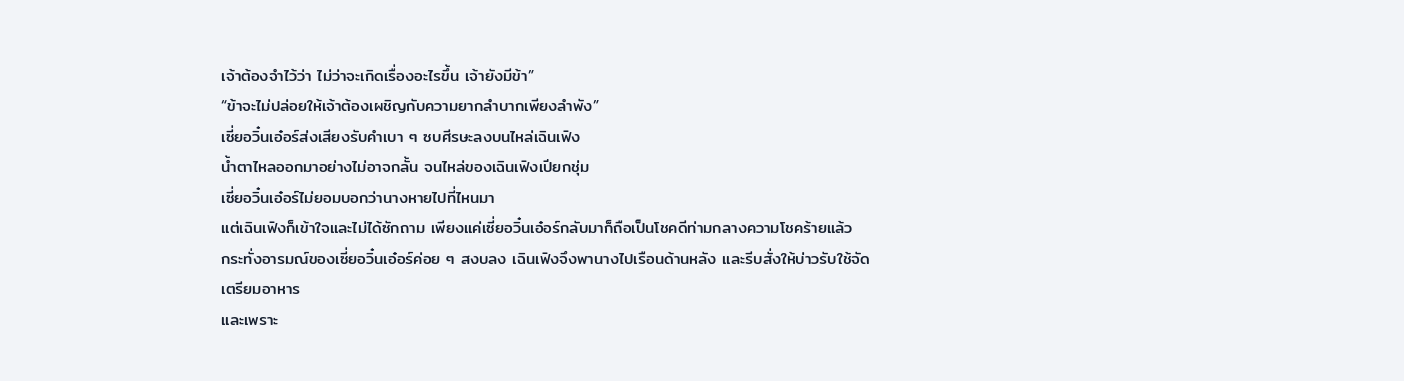เจ้าต้องจำไว้ว่า ไม่ว่าจะเกิดเรื่องอะไรขึ้น เจ้ายังมีข้า”
“ข้าจะไม่ปล่อยให้เจ้าต้องเผชิญกับความยากลำบากเพียงลำพัง”
เซี่ยอวิ๋นเอ๋อร์ส่งเสียงรับคำเบา ๆ ซบศีรษะลงบนไหล่เฉินเฟิง
น้ำตาไหลออกมาอย่างไม่อาจกลั้น จนไหล่ของเฉินเฟิงเปียกชุ่ม
เซี่ยอวิ๋นเอ๋อร์ไม่ยอมบอกว่านางหายไปที่ไหนมา
แต่เฉินเฟิงก็เข้าใจและไม่ได้ซักถาม เพียงแค่เซี่ยอวิ๋นเอ๋อร์กลับมาก็ถือเป็นโชคดีท่ามกลางความโชคร้ายแล้ว
กระทั่งอารมณ์ของเซี่ยอวิ๋นเอ๋อร์ค่อย ๆ สงบลง เฉินเฟิงจึงพานางไปเรือนด้านหลัง และรีบสั่งให้บ่าวรับใช้จัดเตรียมอาหาร
และเพราะ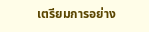เตรียมการอย่าง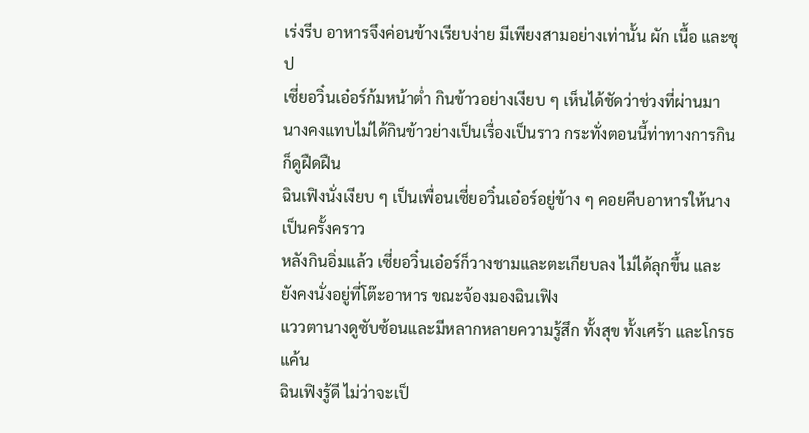เร่งรีบ อาหารจึงค่อนข้างเรียบง่าย มีเพียงสามอย่างเท่านั้น ผัก เนื้อ และซุป
เซี่ยอวิ๋นเอ๋อร์ก้มหน้าต่ำ กินข้าวอย่างเงียบ ๆ เห็นได้ชัดว่าช่วงที่ผ่านมา นางคงแทบไม่ได้กินข้าวย่างเป็นเรื่องเป็นราว กระทั่งตอนนี้ท่าทางการกินก็ดูฝืดฝืน
ฉินเฟิงนั่งเงียบ ๆ เป็นเพื่อนเซี่ยอวิ๋นเอ๋อร์อยู่ข้าง ๆ คอยคีบอาหารให้นางเป็นครั้งคราว
หลังกินอิ่มแล้ว เซี่ยอวิ๋นเอ๋อร์ก็วางชามและตะเกียบลง ไม่ได้ลุกขึ้น และยังคงนั่งอยู่ที่โต๊ะอาหาร ขณะจ้องมองฉินเฟิง
แววตานางดูซับซ้อนและมีหลากหลายความรู้สึก ทั้งสุข ทั้งเศร้า และโกรธแค้น
ฉินเฟิงรู้ดี ไม่ว่าจะเป็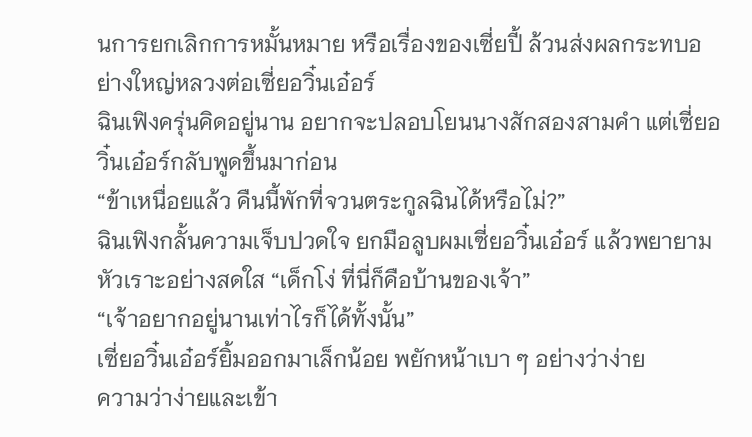นการยกเลิกการหมั้นหมาย หรือเรื่องของเซี่ยปี้ ล้วนส่งผลกระทบอย่างใหญ่หลวงต่อเซี่ยอวิ๋นเอ๋อร์
ฉินเฟิงครุ่นคิดอยู่นาน อยากจะปลอบโยนนางสักสองสามคำ แต่เซี่ยอวิ๋นเอ๋อร์กลับพูดขึ้นมาก่อน
“ข้าเหนื่อยแล้ว คืนนี้พักที่จวนตระกูลฉินได้หรือไม่?”
ฉินเฟิงกลั้นความเจ็บปวดใจ ยกมือลูบผมเซี่ยอวิ๋นเอ๋อร์ แล้วพยายามหัวเราะอย่างสดใส “เด็กโง่ ที่นี่ก็คือบ้านของเจ้า”
“เจ้าอยากอยู่นานเท่าไรก็ได้ทั้งนั้น”
เซี่ยอวิ๋นเอ๋อร์ยิ้มออกมาเล็กน้อย พยักหน้าเบา ๆ อย่างว่าง่าย
ความว่าง่ายและเข้า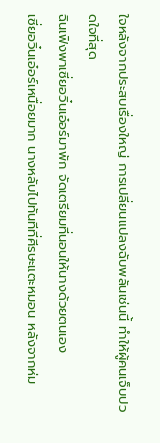ใจหลังจากประสบเรื่องใหญ่ การเปลี่ยนแปลงฉับพลันเช่นนี้ ทำให้ผู้คนเจ็บปวดใจที่สุด
ฉินเฟิงพาเซี่ยอวิ๋นเอ๋อร์มาพัก จัดเตรียมที่นอนให้นางด้วยตนเอง
เซี่ยอวิ๋นเอ๋อร์เหนื่อยมาก นางหลับไปทันทีที่ศีรษะแตะหมอน หลังจากห่ม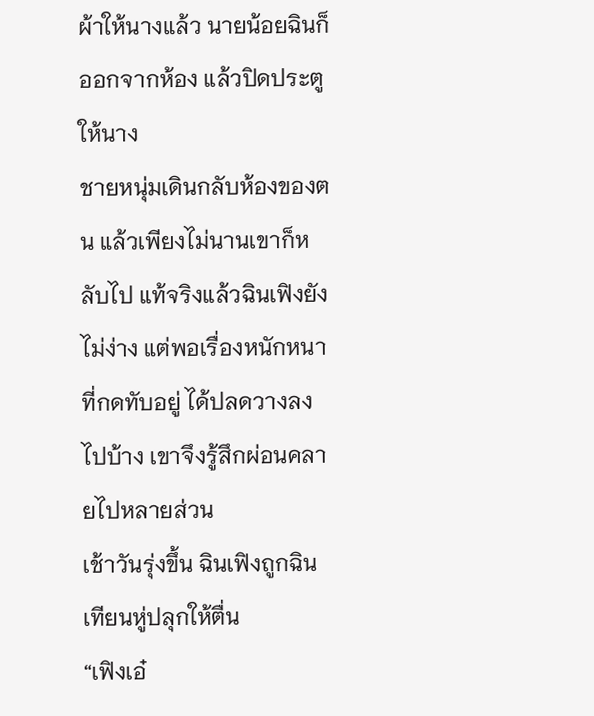ผ้าให้นางแล้ว นายน้อยฉินก็ออกจากห้อง แล้วปิดประตูให้นาง
ชายหนุ่มเดินกลับห้องของตน แล้วเพียงไม่นานเขาก็หลับไป แท้จริงแล้วฉินเฟิงยังไม่ง่าง แต่พอเรื่องหนักหนาที่กดทับอยู่ ได้ปลดวางลงไปบ้าง เขาจึงรู้สึกผ่อนคลายไปหลายส่วน
เช้าวันรุ่งขึ้น ฉินเฟิงถูกฉินเทียนหู่ปลุกให้ตื่น
“เฟิงเอ๋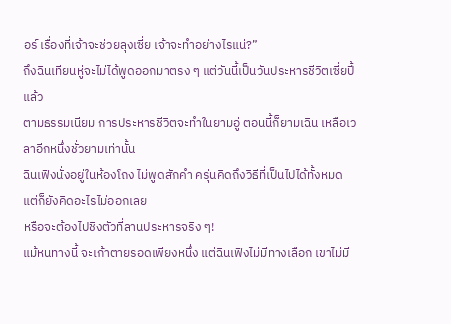อร์ เรื่องที่เจ้าจะช่วยลุงเซี่ย เจ้าจะทำอย่างไรแน่?”
ถึงฉินเทียนหู่จะไม่ได้พูดออกมาตรง ๆ แต่วันนี้เป็นวันประหารชีวิตเซี่ยปี้แล้ว
ตามธรรมเนียม การประหารชีวิตจะทำในยามอู่ ตอนนี้ก็ยามเฉิน เหลือเวลาอีกหนึ่งชั่วยามเท่านั้น
ฉินเฟิงนั่งอยู่ในห้องโถง ไม่พูดสักคำ ครุ่นคิดถึงวิธีที่เป็นไปได้ทั้งหมด
แต่ก็ยังคิดอะไรไม่ออกเลย
หรือจะต้องไปชิงตัวที่ลานประหารจริง ๆ!
แม้หนทางนี้ จะเก้าตายรอดเพียงหนึ่ง แต่ฉินเฟิงไม่มีทางเลือก เขาไม่มี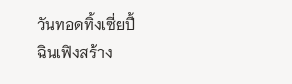วันทอดทิ้งเซี่ยปี้
ฉินเฟิงสร้าง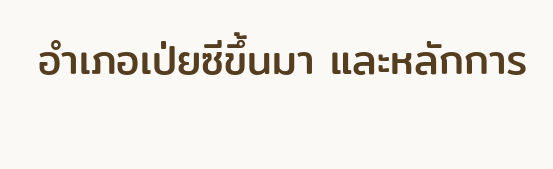อำเภอเป่ยซีขึ้นมา และหลักการ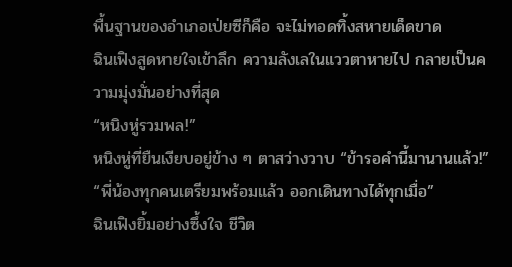พื้นฐานของอำเภอเป่ยซีก็คือ จะไม่ทอดทิ้งสหายเด็ดขาด
ฉินเฟิงสูดหายใจเข้าลึก ความลังเลในแววตาหายไป กลายเป็นความมุ่งมั่นอย่างที่สุด
“หนิงหู่รวมพล!”
หนิงหู่ที่ยืนเงียบอยู่ข้าง ๆ ตาสว่างวาบ “ข้ารอคำนี้มานานแล้ว!”
“พี่น้องทุกคนเตรียมพร้อมแล้ว ออกเดินทางได้ทุกเมื่อ”
ฉินเฟิงยิ้มอย่างซึ้งใจ ชีวิต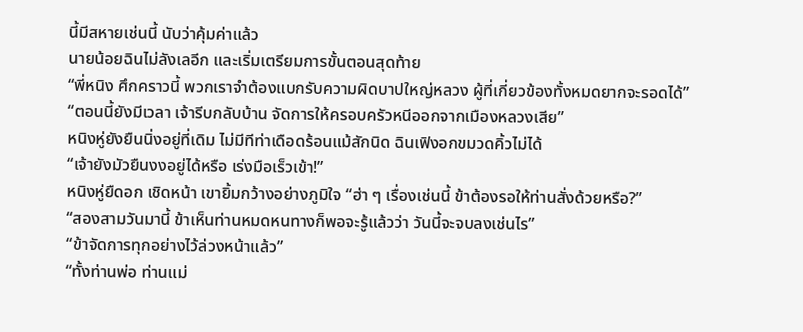นี้มีสหายเช่นนี้ นับว่าคุ้มค่าแล้ว
นายน้อยฉินไม่ลังเลอีก และเริ่มเตรียมการขั้นตอนสุดท้าย
“พี่หนิง ศึกคราวนี้ พวกเราจำต้องแบกรับความผิดบาปใหญ่หลวง ผู้ที่เกี่ยวข้องทั้งหมดยากจะรอดได้”
“ตอนนี้ยังมีเวลา เจ้ารีบกลับบ้าน จัดการให้ครอบครัวหนีออกจากเมืองหลวงเสีย”
หนิงหู่ยังยืนนิ่งอยู่ที่เดิม ไม่มีทีท่าเดือดร้อนแม้สักนิด ฉินเฟิงอกขมวดคิ้วไม่ได้
“เจ้ายังมัวยืนงงอยู่ได้หรือ เร่งมือเร็วเข้า!”
หนิงหู่ยืดอก เชิดหน้า เขายิ้มกว้างอย่างภูมิใจ “ฮ่า ๆ เรื่องเช่นนี้ ข้าต้องรอให้ท่านสั่งด้วยหรือ?”
“สองสามวันมานี้ ข้าเห็นท่านหมดหนทางก็พอจะรู้แล้วว่า วันนี้จะจบลงเช่นไร”
“ข้าจัดการทุกอย่างไว้ล่วงหน้าแล้ว”
“ทั้งท่านพ่อ ท่านแม่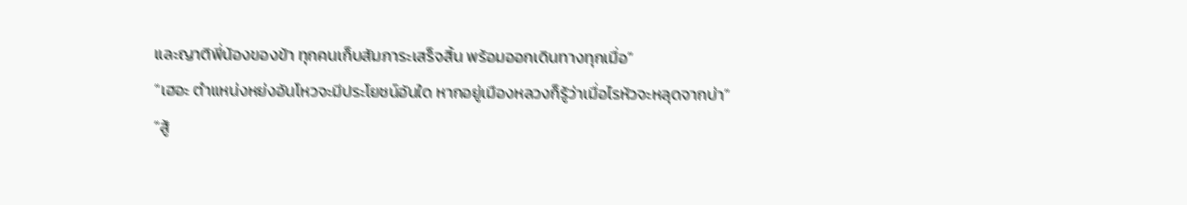และญาติพี่น้องของข้า ทุกคนเก็บสัมภาระเสร็จสิ้น พร้อมออกเดินทางทุกเมื่อ”
“เฮอะ ตำแหน่งหย่งอันโหวจะมีประโยชน์อันใด หากอยู่เมืองหลวงก็รู้ว่าเมื่อไรหัวจะหลุดจากบ่า”
“สู้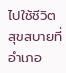ไปใช้ชีวิตสุขสบายที่อำเภอ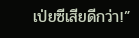เป่ยซีเสียดีกว่า!”